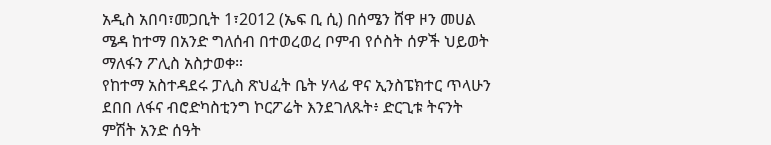አዲስ አበባ፣መጋቢት 1፣2012 (ኤፍ ቢ ሲ) በሰሜን ሸዋ ዞን መሀል ሜዳ ከተማ በአንድ ግለሰብ በተወረወረ ቦምብ የሶስት ሰዎች ህይወት ማለፋን ፖሊስ አስታወቀ።
የከተማ አስተዳደሩ ፓሊስ ጽህፈት ቤት ሃላፊ ዋና ኢንስፔክተር ጥላሁን ደበበ ለፋና ብሮድካስቲንግ ኮርፖሬት እንደገለጹት፥ ድርጊቱ ትናንት ምሽት አንድ ሰዓት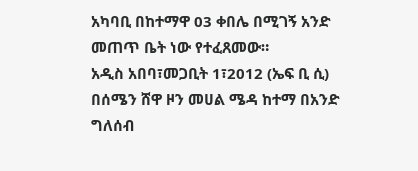አካባቢ በከተማዋ 03 ቀበሌ በሚገኝ አንድ መጠጥ ቤት ነው የተፈጸመው።
አዲስ አበባ፣መጋቢት 1፣2012 (ኤፍ ቢ ሲ) በሰሜን ሸዋ ዞን መሀል ሜዳ ከተማ በአንድ ግለሰብ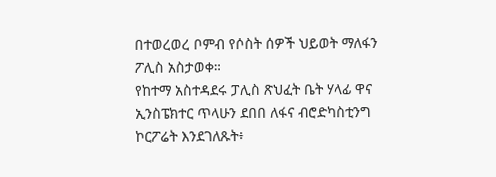በተወረወረ ቦምብ የሶስት ሰዎች ህይወት ማለፋን ፖሊስ አስታወቀ።
የከተማ አስተዳደሩ ፓሊስ ጽህፈት ቤት ሃላፊ ዋና ኢንስፔክተር ጥላሁን ደበበ ለፋና ብሮድካስቲንግ ኮርፖሬት እንደገለጹት፥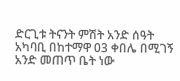ድርጊቱ ትናንት ምሽት አንድ ሰዓት አካባቢ በከተማዋ 03 ቀበሌ በሚገኝ አንድ መጠጥ ቤት ነው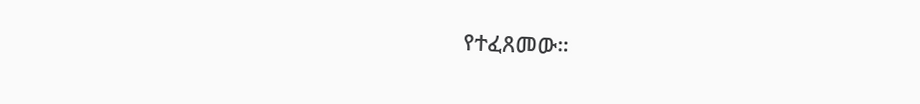የተፈጸመው።